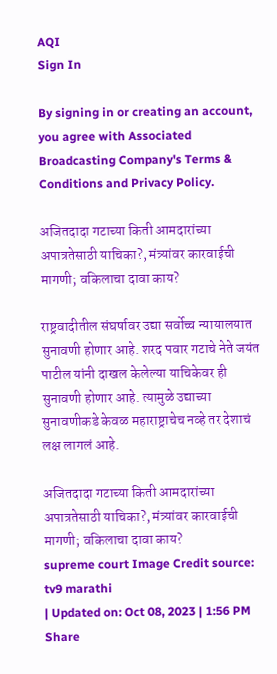AQI
Sign In

By signing in or creating an account, you agree with Associated Broadcasting Company's Terms & Conditions and Privacy Policy.

अजितदादा गटाच्या किती आमदारांच्या अपात्रतेसाठी याचिका?, मंत्र्यांवर कारवाईची मागणी; वकिलाचा दावा काय?

राष्ट्रवादीतील संघर्षावर उद्या सर्वोच्च न्यायालयात सुनावणी होणार आहे. शरद पवार गटाचे नेते जयंत पाटील यांनी दाखल केलेल्या याचिकेवर ही सुनावणी होणार आहे. त्यामुळे उद्याच्या सुनावणीकडे केवळ महाराष्ट्राचेच नव्हे तर देशाचं लक्ष लागलं आहे.

अजितदादा गटाच्या किती आमदारांच्या अपात्रतेसाठी याचिका?, मंत्र्यांवर कारवाईची मागणी; वकिलाचा दावा काय?
supreme court Image Credit source: tv9 marathi
| Updated on: Oct 08, 2023 | 1:56 PM
Share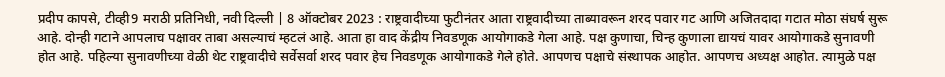प्रदीप कापसे, टीव्ही9 मराठी प्रतिनिधी, नवी दिल्ली | 8 ऑक्टोबर 2023 : राष्ट्रवादीच्या फुटीनंतर आता राष्ट्रवादीच्या ताब्यावरून शरद पवार गट आणि अजितदादा गटात मोठा संघर्ष सुरू आहे. दोन्ही गटाने आपलाच पक्षावर ताबा असल्याचं म्हटलं आहे. आता हा वाद केंद्रीय निवडणूक आयोगाकडे गेला आहे. पक्ष कुणाचा, चिन्ह कुणाला द्यायचं यावर आयोगाकडे सुनावणी होत आहे. पहिल्या सुनावणीच्या वेळी थेट राष्ट्रवादीचे सर्वेसर्वा शरद पवार हेच निवडणूक आयोगाकडे गेले होते. आपणच पक्षाचे संस्थापक आहोत. आपणच अध्यक्ष आहोत. त्यामुळे पक्ष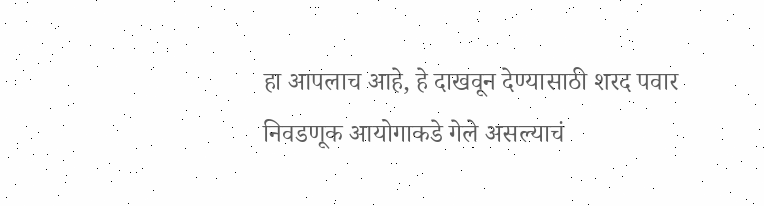हा आपलाच आहे, हे दाखवून देण्यासाठी शरद पवार निवडणूक आयोगाकडे गेले असल्याचं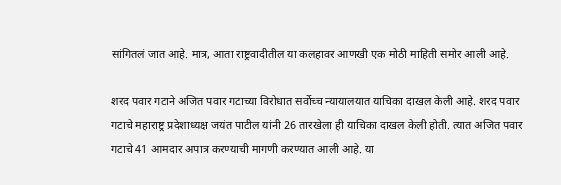सांगितलं जात आहे. मात्र, आता राष्ट्रवादीतील या कलहावर आणखी एक मोठी माहिती समोर आली आहे.

शरद पवार गटाने अजित पवार गटाच्या विरोधात सर्वोच्च न्यायालयात याचिका दाखल केली आहे. शरद पवार गटाचे महाराष्ट्र प्रदेशाध्यक्ष जयंत पाटील यांनी 26 तारखेला ही याचिका दाखल केली होती. त्यात अजित पवार गटाचे 41 आमदार अपात्र करण्याची मागणी करण्यात आली आहे. या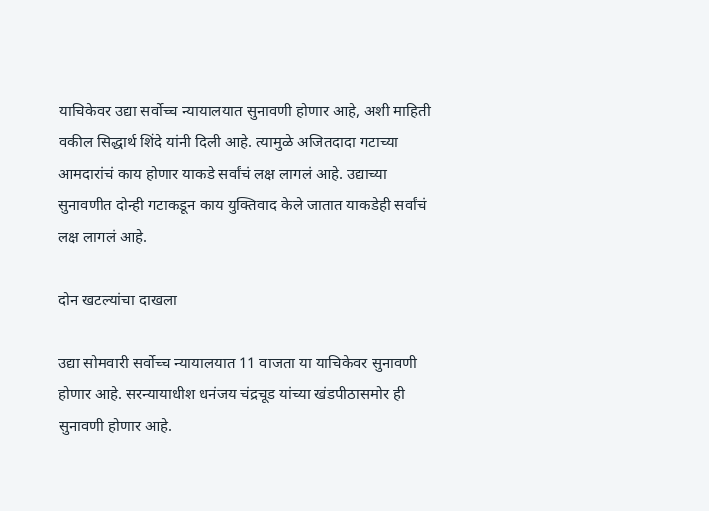याचिकेवर उद्या सर्वोच्च न्यायालयात सुनावणी होणार आहे, अशी माहिती वकील सिद्धार्थ शिंदे यांनी दिली आहे. त्यामुळे अजितदादा गटाच्या आमदारांचं काय होणार याकडे सर्वांचं लक्ष लागलं आहे. उद्याच्या सुनावणीत दोन्ही गटाकडून काय युक्तिवाद केले जातात याकडेही सर्वांचं लक्ष लागलं आहे.

दोन खटल्यांचा दाखला

उद्या सोमवारी सर्वोच्च न्यायालयात 11 वाजता या याचिकेवर सुनावणी होणार आहे. सरन्यायाधीश धनंजय चंद्रचूड यांच्या खंडपीठासमोर ही सुनावणी होणार आहे.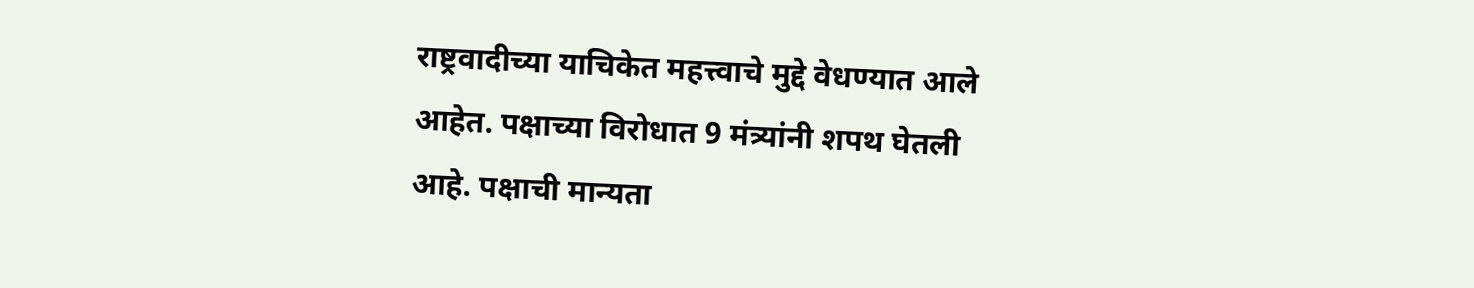राष्ट्रवादीच्या याचिकेत महत्त्वाचे मुद्दे वेधण्यात आले आहेत. पक्षाच्या विरोधात 9 मंत्र्यांनी शपथ घेतली आहे. पक्षाची मान्यता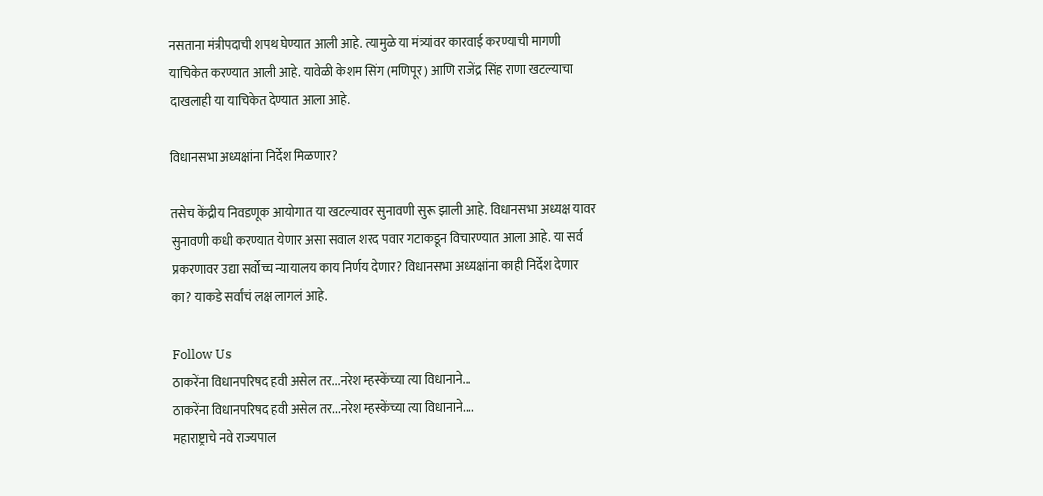नसताना मंत्रीपदाची शपथ घेण्यात आली आहे. त्यामुळे या मंत्र्यांवर कारवाई करण्याची मागणी याचिकेत करण्यात आली आहे. यावेळी केशम सिंग (मणिपूर) आणि राजेंद्र सिंह राणा खटल्याचा दाखलाही या याचिकेत देण्यात आला आहे.

विधानसभा अध्यक्षांना निर्देश मिळणार?

तसेच केंद्रीय निवडणूक आयोगात या खटल्यावर सुनावणी सुरू झाली आहे. विधानसभा अध्यक्ष यावर सुनावणी कधी करण्यात येणार असा सवाल शरद पवार गटाकडून विचारण्यात आला आहे. या सर्व प्रकरणावर उद्या सर्वोच्च न्यायालय काय निर्णय देणार? विधानसभा अध्यक्षांना काही निर्देश देणार का? याकडे सर्वांचं लक्ष लागलं आहे.

Follow Us
ठाकरेंना विधानपरिषद हवी असेल तर...नरेश म्हस्केंच्या त्या विधानाने...
ठाकरेंना विधानपरिषद हवी असेल तर...नरेश म्हस्केंच्या त्या विधानाने....
महाराष्ट्राचे नवे राज्यपाल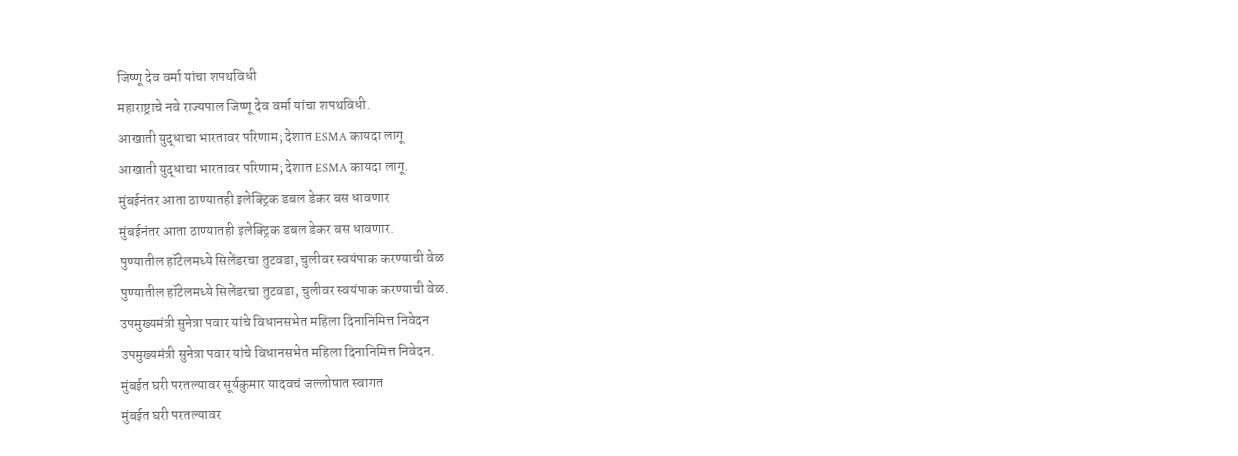जिष्णू देव वर्मा यांचा शपथविधी
महाराष्ट्राचे नवे राज्यपाल जिष्णू देव वर्मा यांचा शपथविधी.
आखाती युद्धाचा भारतावर परिणाम; देशात ESMA कायदा लागू
आखाती युद्धाचा भारतावर परिणाम; देशात ESMA कायदा लागू.
मुंबईनंतर आता ठाण्यातही इलेक्ट्रिक डबल डेकर बस धावणार
मुंबईनंतर आता ठाण्यातही इलेक्ट्रिक डबल डेकर बस धावणार.
पुण्यातील हॉटेलमध्ये सिलेंडरचा तुटवडा, चुलीवर स्वयंपाक करण्याची वेळ
पुण्यातील हॉटेलमध्ये सिलेंडरचा तुटवडा, चुलीवर स्वयंपाक करण्याची वेळ.
उपमुख्यमंत्री सुनेत्रा पवार यांचे विधानसभेत महिला दिनानिमित्त निवेदन
उपमुख्यमंत्री सुनेत्रा पवार यांचे विधानसभेत महिला दिनानिमित्त निवेदन.
मुंबईत घरी परतल्यावर सूर्यकुमार यादवचं जल्लोषात स्वागत
मुंबईत घरी परतल्यावर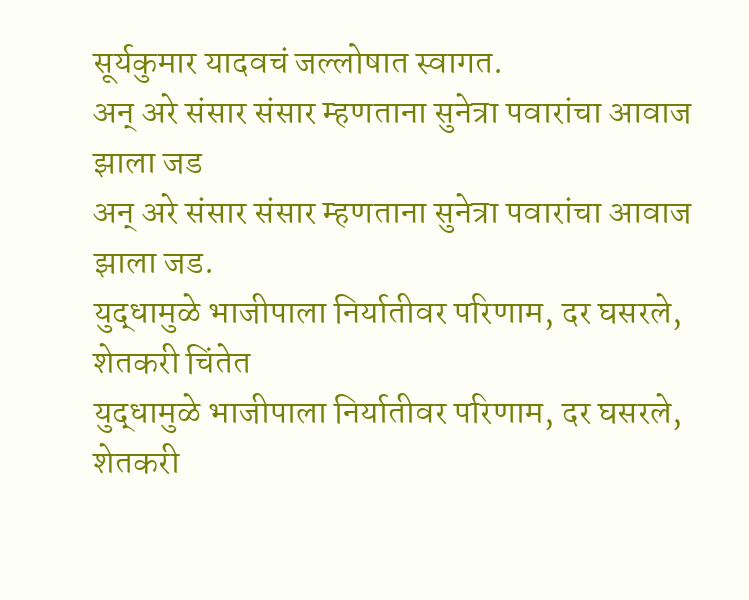सूर्यकुमार यादवचं जल्लोषात स्वागत.
अन् अरे संसार संसार म्हणताना सुनेत्रा पवारांचा आवाज झाला जड
अन् अरे संसार संसार म्हणताना सुनेत्रा पवारांचा आवाज झाला जड.
युद्धामुळे भाजीपाला निर्यातीवर परिणाम, दर घसरले, शेतकरी चिंतेत
युद्धामुळे भाजीपाला निर्यातीवर परिणाम, दर घसरले, शेतकरी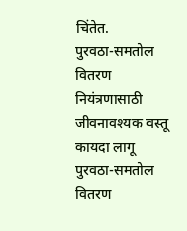चिंतेत.
पुरवठा-समतोल वितरण नियंत्रणासाठी जीवनावश्यक वस्तू कायदा लागू
पुरवठा-समतोल वितरण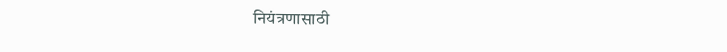नियंत्रणासाठी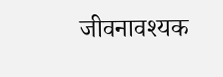जीवनावश्यक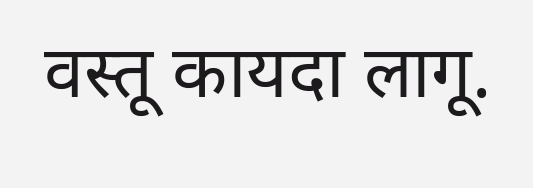वस्तू कायदा लागू.